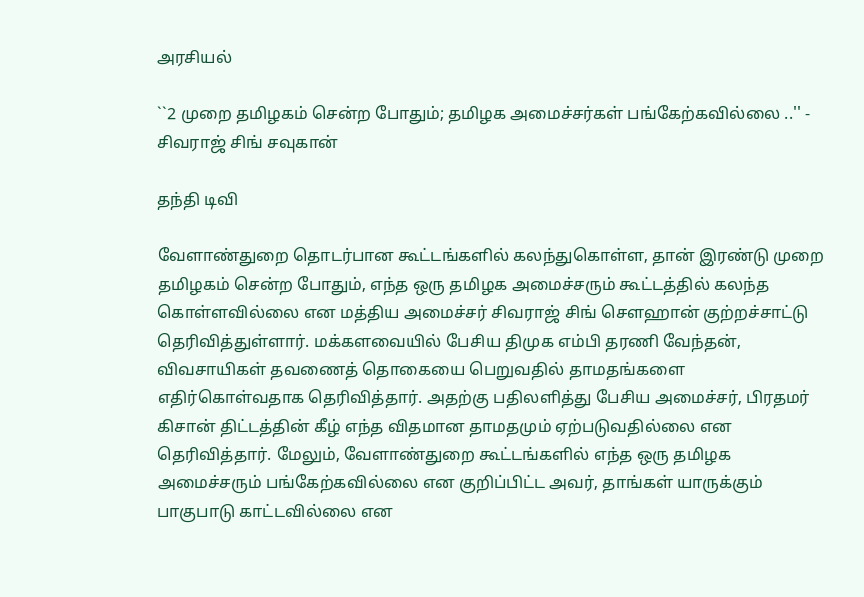அரசியல்

``2 முறை தமிழகம் சென்ற போதும்; தமிழக அமைச்சர்கள் பங்கேற்கவில்லை ..'' - சிவராஜ் சிங் சவுகான்

தந்தி டிவி

வேளாண்துறை தொடர்பான கூட்டங்களில் கலந்துகொள்ள, தான் இரண்டு முறை தமிழகம் சென்ற போதும், எந்த ஒரு தமிழக அமைச்சரும் கூட்டத்தில் கலந்த கொள்ளவில்லை என மத்திய அமைச்சர் சிவராஜ் சிங் செளஹான் குற்றச்சாட்டு தெரிவித்துள்ளார். மக்களவையில் பேசிய திமுக எம்பி தரணி வேந்தன், விவசாயிகள் தவணைத் தொகையை பெறுவதில் தாமதங்களை எதிர்கொள்வதாக தெரிவித்தார். அதற்கு பதிலளித்து பேசிய அமைச்சர், பிரதமர் கிசான் திட்டத்தின் கீழ் எந்த விதமான தாமதமும் ஏற்படுவதில்லை என தெரிவித்தார். மேலும், வேளாண்துறை கூட்டங்களில் எந்த ஒரு தமிழக அமைச்சரும் பங்கேற்கவில்லை என குறிப்பிட்ட அவர், தாங்கள் யாருக்கும் பாகுபாடு காட்டவில்லை என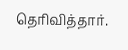தெரிவித்தார்.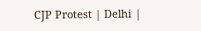CJP Protest | Delhi |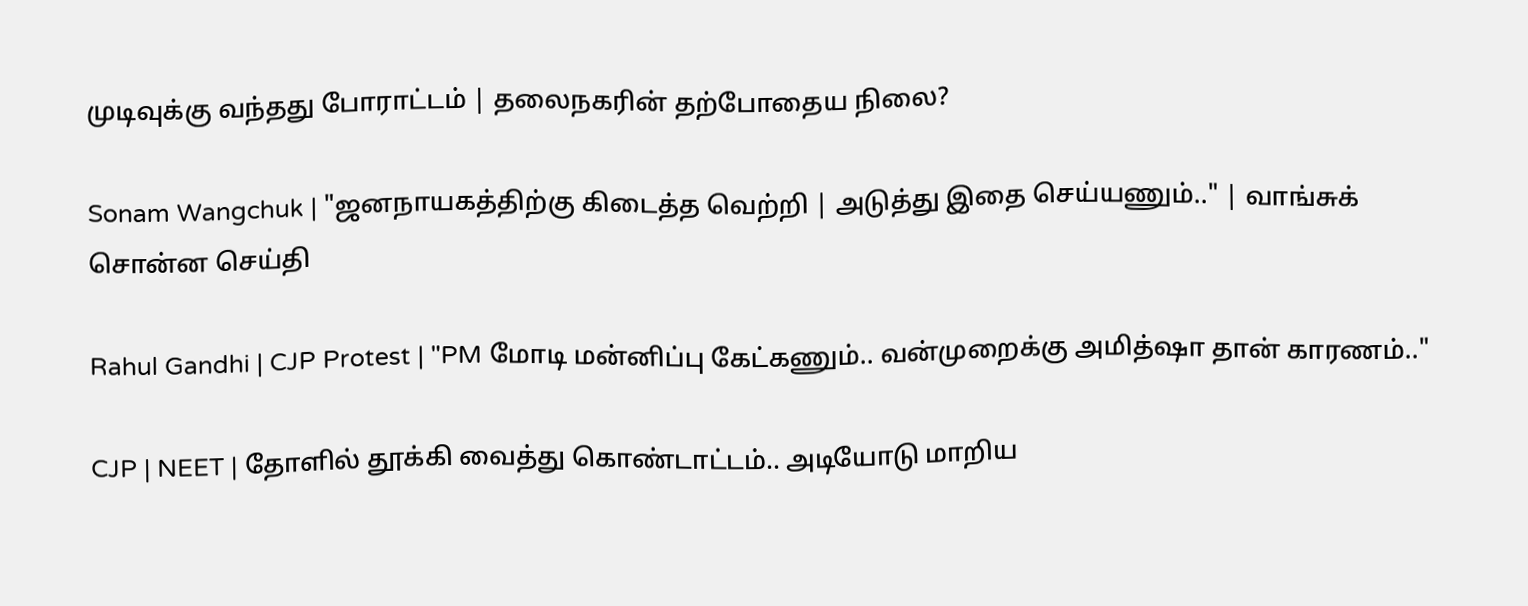முடிவுக்கு வந்தது போராட்டம் | தலைநகரின் தற்போதைய நிலை?

Sonam Wangchuk | "ஜனநாயகத்திற்கு கிடைத்த வெற்றி | அடுத்து இதை செய்யணும்.." | வாங்சுக் சொன்ன செய்தி

Rahul Gandhi | CJP Protest | "PM மோடி மன்னிப்பு கேட்கணும்.. வன்முறைக்கு அமித்ஷா தான் காரணம்.."

CJP | NEET | தோளில் தூக்கி வைத்து கொண்டாட்டம்.. அடியோடு மாறிய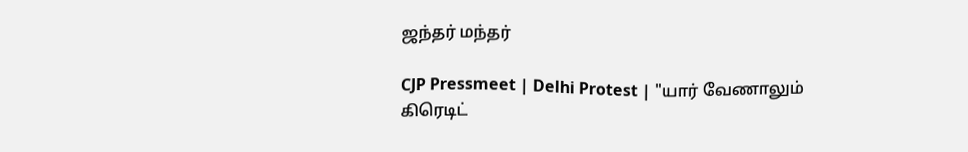ஜந்தர் மந்தர்

CJP Pressmeet | Delhi Protest | "யார் வேணாலும் கிரெடிட்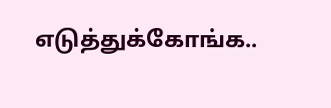எடுத்துக்கோங்க..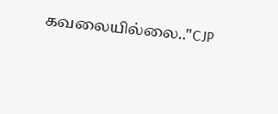கவலையில்லை.."CJP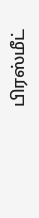பிரஸ்மீட்